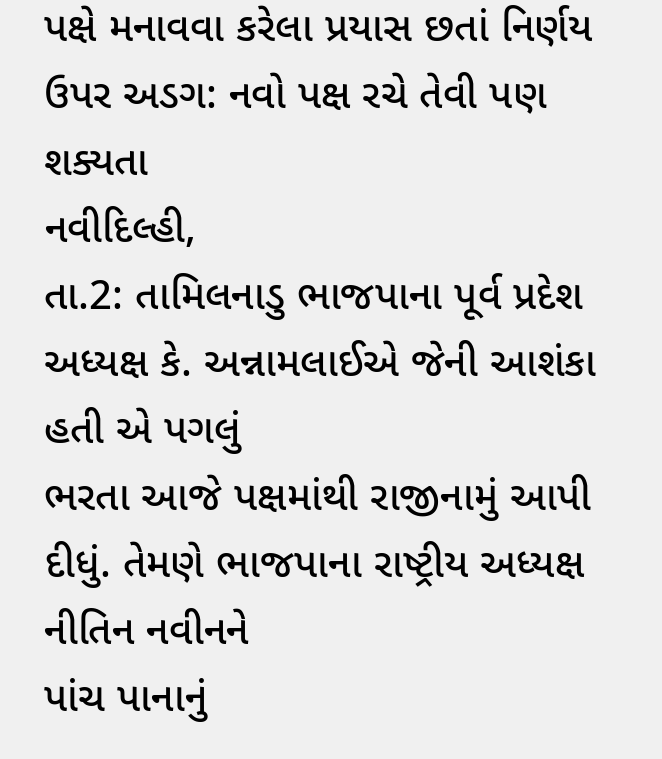પક્ષે મનાવવા કરેલા પ્રયાસ છતાં નિર્ણય ઉપર અડગ: નવો પક્ષ રચે તેવી પણ શક્યતા
નવીદિલ્હી,
તા.2: તામિલનાડુ ભાજપાના પૂર્વ પ્રદેશ અધ્યક્ષ કે. અન્નામલાઈએ જેની આશંકા હતી એ પગલું
ભરતા આજે પક્ષમાંથી રાજીનામું આપી દીધું. તેમણે ભાજપાના રાષ્ટ્રીય અધ્યક્ષ નીતિન નવીનને
પાંચ પાનાનું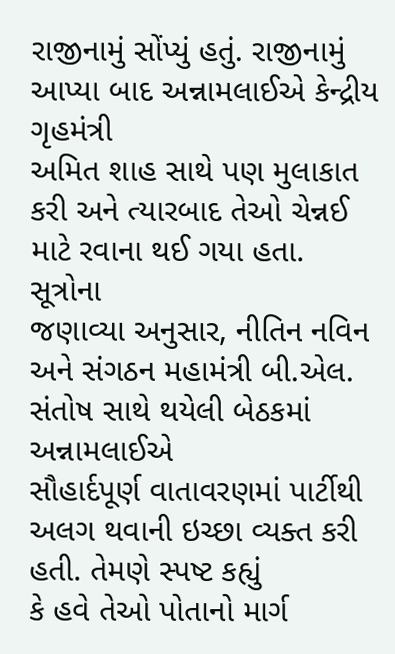રાજીનામું સોંપ્યું હતું. રાજીનામું આપ્યા બાદ અન્નામલાઈએ કેન્દ્રીય ગૃહમંત્રી
અમિત શાહ સાથે પણ મુલાકાત કરી અને ત્યારબાદ તેઓ ચેન્નઈ માટે રવાના થઈ ગયા હતા.
સૂત્રોના
જણાવ્યા અનુસાર, નીતિન નવિન અને સંગઠન મહામંત્રી બી.એલ. સંતોષ સાથે થયેલી બેઠકમાં અન્નામલાઈએ
સૌહાર્દપૂર્ણ વાતાવરણમાં પાર્ટીથી અલગ થવાની ઇચ્છા વ્યક્ત કરી હતી. તેમણે સ્પષ્ટ કહ્યું
કે હવે તેઓ પોતાનો માર્ગ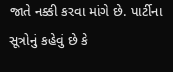જાતે નક્કી કરવા માંગે છે. પાર્ટીના સૂત્રોનું કહેવું છે કે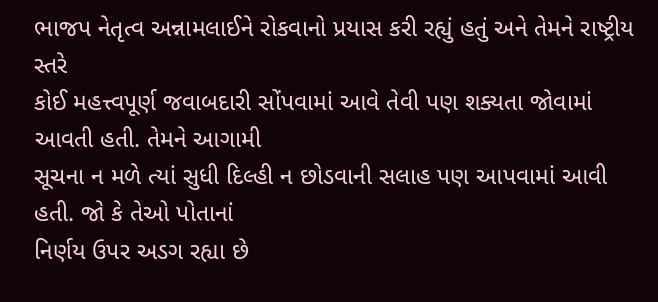ભાજપ નેતૃત્વ અન્નામલાઈને રોકવાનો પ્રયાસ કરી રહ્યું હતું અને તેમને રાષ્ટ્રીય સ્તરે
કોઈ મહત્ત્વપૂર્ણ જવાબદારી સોંપવામાં આવે તેવી પણ શક્યતા જોવામાં આવતી હતી. તેમને આગામી
સૂચના ન મળે ત્યાં સુધી દિલ્હી ન છોડવાની સલાહ પણ આપવામાં આવી હતી. જો કે તેઓ પોતાનાં
નિર્ણય ઉપર અડગ રહ્યા છે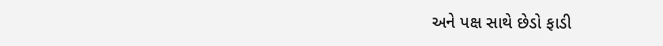અને પક્ષ સાથે છેડો ફાડી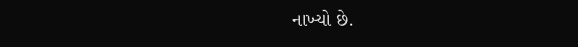નાખ્યો છે.